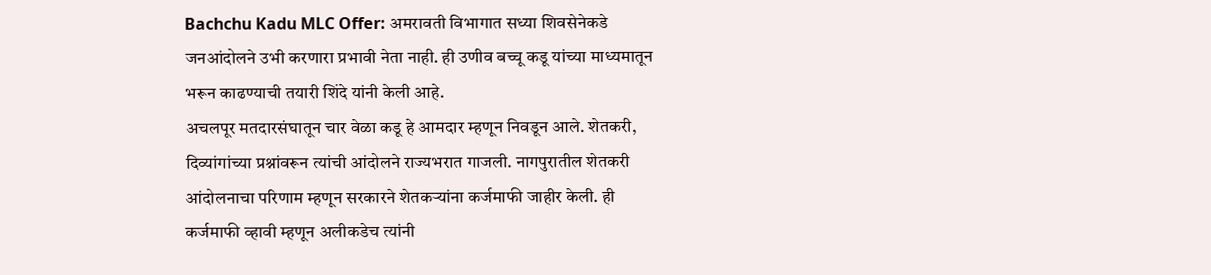Bachchu Kadu MLC Offer: अमरावती विभागात सध्या शिवसेनेकडे जनआंदोलने उभी करणारा प्रभावी नेता नाही. ही उणीव बच्चू कडू यांच्या माध्यमातून भरून काढण्याची तयारी शिंदे यांनी केली आहे.
अचलपूर मतदारसंघातून चार वेळा कडू हे आमदार म्हणून निवडून आले. शेतकरी, दिव्यांगांच्या प्रश्नांवरून त्यांची आंदोलने राज्यभरात गाजली. नागपुरातील शेतकरी आंदोलनाचा परिणाम म्हणून सरकारने शेतकऱ्यांना कर्जमाफी जाहीर केली. ही कर्जमाफी व्हावी म्हणून अलीकडेच त्यांनी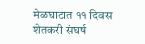मेळघाटात ११ दिवस शेतकरी संघर्ष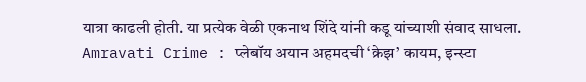यात्रा काढली होती. या प्रत्येक वेळी एकनाथ शिंदे यांनी कडू यांच्याशी संवाद साधला.
Amravati Crime : प्लेबॉय अयान अहमदची ‘क्रेझ’ कायम, इन्स्टा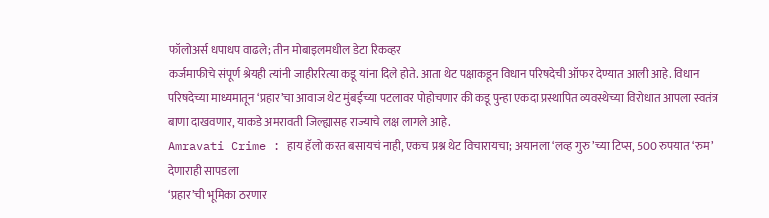फॉलोअर्स धपाधप वाढले; तीन मोबाइलमधील डेटा रिकव्हर
कर्जमाफीचे संपूर्ण श्रेयही त्यांनी जाहीररित्या कडू यांना दिले होते. आता थेट पक्षाकडून विधान परिषदेची ऑफर देण्यात आली आहे. विधान परिषदेच्या माध्यमातून ‘प्रहार’चा आवाज थेट मुंबईच्या पटलावर पोहोचणार की कडू पुन्हा एकदा प्रस्थापित व्यवस्थेच्या विरोधात आपला स्वतंत्र बाणा दाखवणार, याकडे अमरावती जिल्ह्यासह राज्याचे लक्ष लागले आहे.
Amravati Crime : हाय हॅलो करत बसायचं नाही, एकच प्रश्न थेट विचारायचा; अयानला ‘लव्ह गुरु’च्या टिप्स, 500 रुपयात ‘रुम’ देणाराही सापडला
‘प्रहार’ची भूमिका ठरणार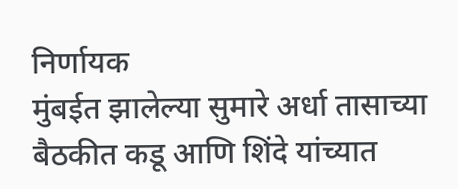निर्णायक
मुंबईत झालेल्या सुमारे अर्धा तासाच्या बैठकीत कडू आणि शिंदे यांच्यात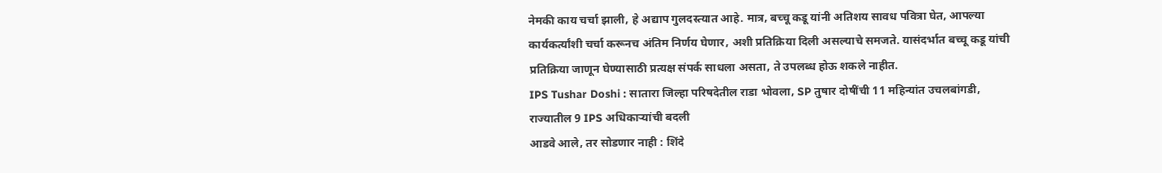नेमकी काय चर्चा झाली, हे अद्याप गुलदस्त्यात आहे. मात्र, बच्चू कडू यांनी अतिशय सावध पवित्रा घेत, आपल्या कार्यकर्त्यांशी चर्चा करूनच अंतिम निर्णय घेणार, अशी प्रतिक्रिया दिली असल्याचे समजते. यासंदर्भात बच्चू कडू यांची प्रतिक्रिया जाणून घेण्यासाठी प्रत्यक्ष संपर्क साधला असता, ते उपलब्ध होऊ शकले नाहीत.
IPS Tushar Doshi : सातारा जिल्हा परिषदेतील राडा भोवला, SP तुषार दोषींची 11 महिन्यांत उचलबांगडी, राज्यातील 9 IPS अधिकाऱ्यांची बदली
आडवे आले, तर सोडणार नाही : शिंदे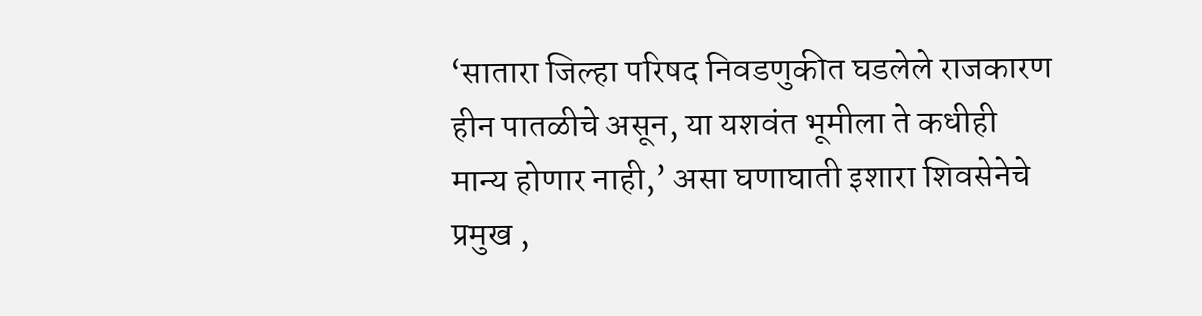‘सातारा जिल्हा परिषद निवडणुकीत घडलेले राजकारण हीन पातळीचे असून, या यशवंत भूमीला ते कधीही मान्य होणार नाही,’ असा घणाघाती इशारा शिवसेनेचे प्रमुख ,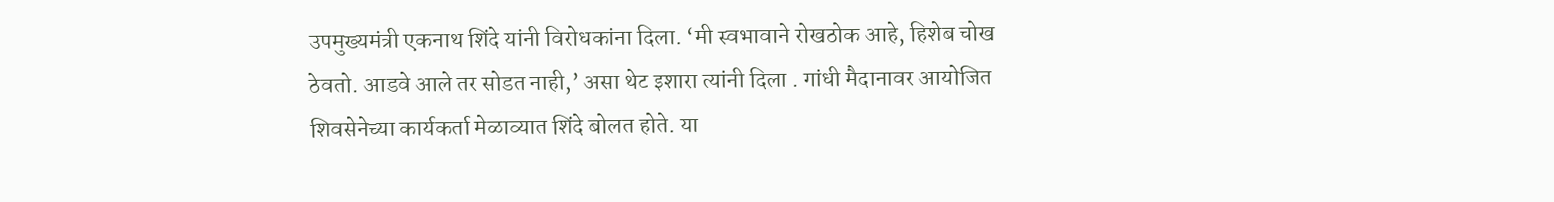उपमुख्यमंत्री एकनाथ शिंदे यांनी विरोधकांना दिला. ‘मी स्वभावाने रोखठोक आहे, हिशेब चोख ठेवतो. आडवे आले तर सोडत नाही,’ असा थेट इशारा त्यांनी दिला . गांधी मैदानावर आयोजित शिवसेनेच्या कार्यकर्ता मेळाव्यात शिंदे बोलत होते. या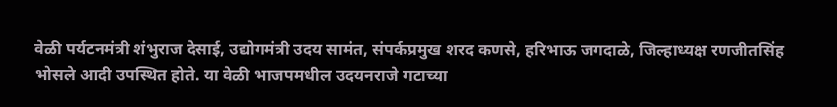वेळी पर्यटनमंत्री शंभुराज देसाई, उद्योगमंत्री उदय सामंत, संपर्कप्रमुख शरद कणसे, हरिभाऊ जगदाळे, जिल्हाध्यक्ष रणजीतसिंह भोसले आदी उपस्थित होते. या वेळी भाजपमधील उदयनराजे गटाच्या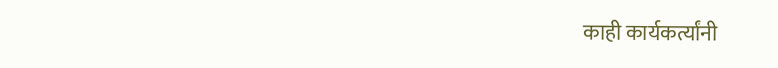काही कार्यकर्त्यांनी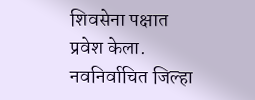शिवसेना पक्षात प्रवेश केला. नवनिर्वाचित जिल्हा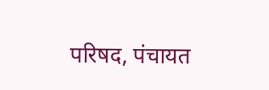परिषद, पंचायत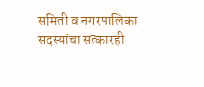समिती व नगरपालिका सदस्यांचा सत्कारही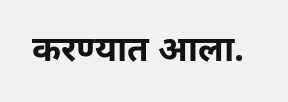करण्यात आला.